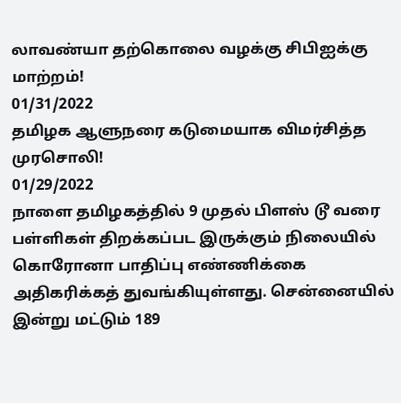லாவண்யா தற்கொலை வழக்கு சிபிஐக்கு மாற்றம்!
01/31/2022
தமிழக ஆளுநரை கடுமையாக விமர்சித்த முரசொலி!
01/29/2022
நாளை தமிழகத்தில் 9 முதல் பிளஸ் டூ வரை பள்ளிகள் திறக்கப்பட இருக்கும் நிலையில் கொரோனா பாதிப்பு எண்ணிக்கை அதிகரிக்கத் துவங்கியுள்ளது. சென்னையில் இன்று மட்டும் 189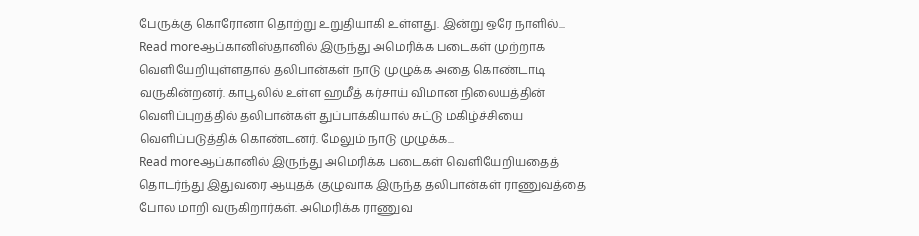பேருக்கு கொரோனா தொற்று உறுதியாகி உள்ளது. இன்று ஒரே நாளில்...
Read moreஆப்கானிஸ்தானில் இருந்து அமெரிக்க படைகள் முற்றாக வெளியேறியுள்ளதால் தலிபான்கள் நாடு முழுக்க அதை கொண்டாடி வருகின்றனர். காபூலில் உள்ள ஹமீத் கர்சாய் விமான நிலையத்தின் வெளிப்புறத்தில் தலிபான்கள் துப்பாக்கியால் சுட்டு மகிழ்ச்சியை வெளிப்படுத்திக் கொண்டனர். மேலும் நாடு முழுக்க...
Read moreஆப்கானில் இருந்து அமெரிக்க படைகள் வெளியேறியதைத் தொடர்ந்து இதுவரை ஆயுதக் குழுவாக இருந்த தலிபான்கள் ராணுவத்தை போல மாறி வருகிறார்கள். அமெரிக்க ராணுவ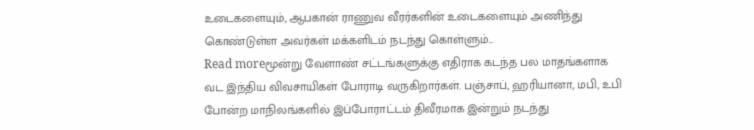உடைகளையும், ஆபகான் ராணுவ வீரர்களின் உடைகளையும் அணிந்து கொண்டுள்ள அவர்கள் மக்களிடம் நடந்து கொள்ளும்...
Read moreமூன்று வேளாண் சட்டங்களுக்கு எதிராக கடந்த பல மாதங்களாக வட இந்திய விவசாயிகள் போராடி வருகிறார்கள். பஞ்சாப், ஹரியானா, மபி, உபி போன்ற மாநிலங்களில் இப்போராட்டம் திவீரமாக இன்றும் நடந்து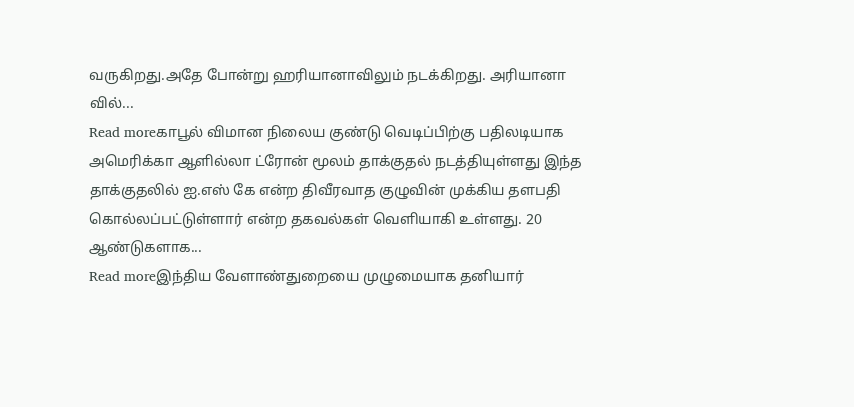வருகிறது.அதே போன்று ஹரியானாவிலும் நடக்கிறது. அரியானா வில்...
Read moreகாபூல் விமான நிலைய குண்டு வெடிப்பிற்கு பதிலடியாக அமெரிக்கா ஆளில்லா ட்ரோன் மூலம் தாக்குதல் நடத்தியுள்ளது இந்த தாக்குதலில் ஐ.எஸ் கே என்ற திவீரவாத குழுவின் முக்கிய தளபதி கொல்லப்பட்டுள்ளார் என்ற தகவல்கள் வெளியாகி உள்ளது. 20 ஆண்டுகளாக...
Read moreஇந்திய வேளாண்துறையை முழுமையாக தனியார்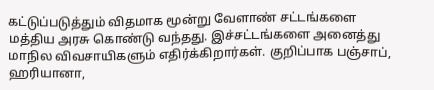கட்டுப்படுத்தும் விதமாக மூன்று வேளாண் சட்டங்களை மத்திய அரசு கொண்டு வந்தது. இச்சட்டங்களை அனைத்து மாநில விவசாயிகளும் எதிர்க்கிறார்கள். குறிப்பாக பஞ்சாப், ஹரியானா,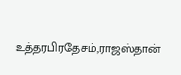உத்தரபிரதேசம்,ராஜஸ்தான்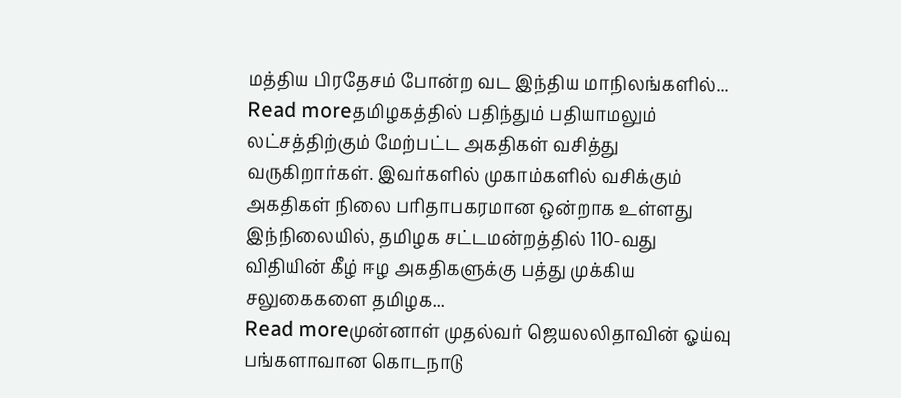மத்திய பிரதேசம் போன்ற வட இந்திய மாநிலங்களில்...
Read moreதமிழகத்தில் பதிந்தும் பதியாமலும் லட்சத்திற்கும் மேற்பட்ட அகதிகள் வசித்து வருகிறார்கள். இவர்களில் முகாம்களில் வசிக்கும் அகதிகள் நிலை பரிதாபகரமான ஒன்றாக உள்ளது இந்நிலையில், தமிழக சட்டமன்றத்தில் 110-வது விதியின் கீழ் ஈழ அகதிகளுக்கு பத்து முக்கிய சலுகைகளை தமிழக...
Read moreமுன்னாள் முதல்வர் ஜெயலலிதாவின் ஓய்வு பங்களாவான கொடநாடு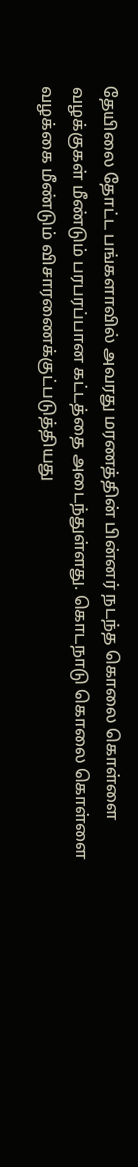தேயிலை தோட்ட பங்களாவில் அவரது மரணத்தின் பின்னர் நடந்த கொலை கொள்ளை வழக்குகள் மீண்டும் பரபரப்பான கட்டத்தை அடைந்துள்ளது. கொடநாடு கொலை கொள்ளை வழக்கை மீண்டும் விசாரணைக்குட்படுத்தியது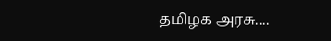தமிழக அரசு....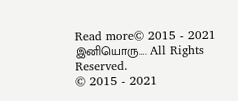Read more© 2015 - 2021 இனியொரு…. All Rights Reserved.
© 2015 - 2021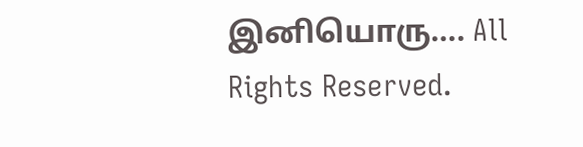இனியொரு…. All Rights Reserved.